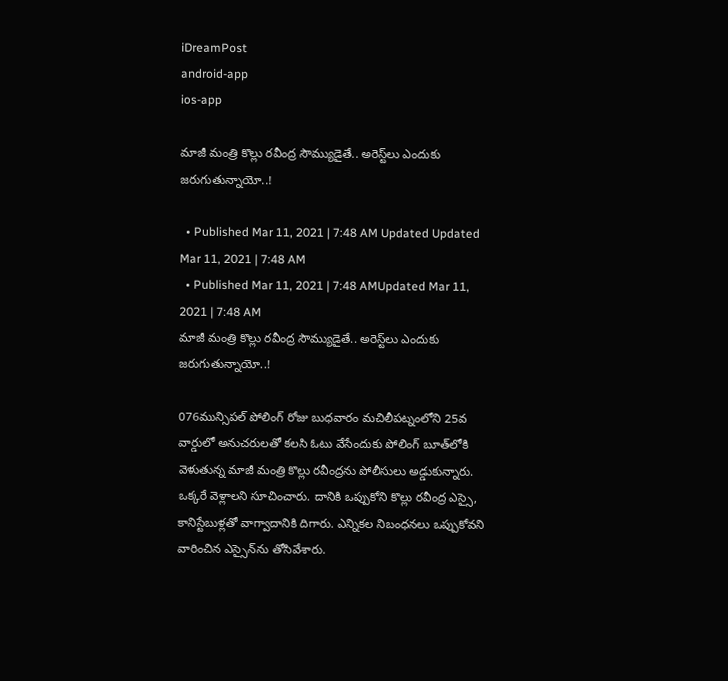iDreamPost
android-app
ios-app

మాజీ మంత్రి కొల్లు రవీంద్ర సౌమ్యుడైతే.. అరెస్ట్‌లు ఎందుకు జరుగుతున్నాయో..!

  • Published Mar 11, 2021 | 7:48 AM Updated Updated Mar 11, 2021 | 7:48 AM
  • Published Mar 11, 2021 | 7:48 AMUpdated Mar 11, 2021 | 7:48 AM
మాజీ మంత్రి కొల్లు రవీంద్ర సౌమ్యుడైతే.. అరెస్ట్‌లు ఎందుకు జరుగుతున్నాయో..!

076మున్సిపల్‌ పోలింగ్‌ రోజు బుధవారం మచిలీపట్నంలోని 25వ వార్డులో అనుచరులతో కలసి ఓటు వేసేందుకు పోలింగ్‌ బూత్‌లోకి వెళుతున్న మాజీ మంత్రి కొల్లు రవీంద్రను పోలీసులు అడ్డుకున్నారు. ఒక్కరే వెళ్లాలని సూచించారు. దానికి ఒప్పుకోని కొల్లు రవీంద్ర ఎస్సై, కానిస్టేబుళ్లతో వాగ్వాదానికి దిగారు. ఎన్నికల నిబంధనలు ఒప్పుకోవని వారించిన ఎస్సైన్‌ను తోసివేశారు.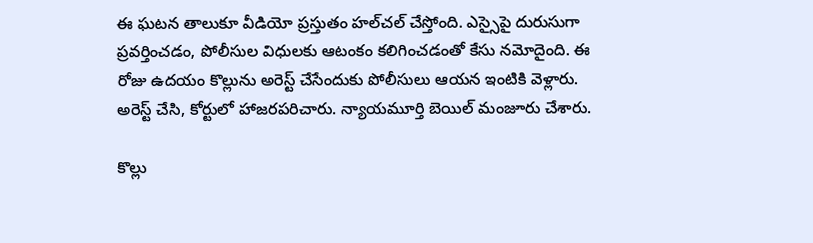ఈ ఘటన తాలుకూ వీడియో ప్రస్తుతం హల్‌చల్‌ చేస్తోంది. ఎస్సైపై దురుసుగా ప్రవర్తించడం, పోలీసుల విధులకు ఆటంకం కలిగించడంతో కేసు నమోదైంది. ఈ రోజు ఉదయం కొల్లును అరెస్ట్‌ చేసేందుకు పోలీసులు ఆయన ఇంటికి వెళ్లారు. అరెస్ట్‌ చేసి, కోర్టులో హాజరపరిచారు. న్యాయమూర్తి బెయిల్‌ మంజూరు చేశారు.

కొల్లు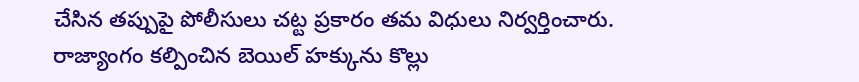చేసిన తప్పుపై పోలీసులు చట్ట ప్రకారం తమ విధులు నిర్వర్తించారు. రాజ్యాంగం కల్పించిన బెయిల్‌ హక్కును కొల్లు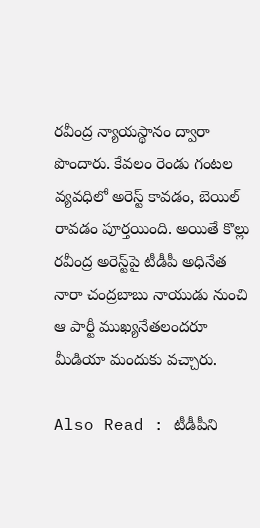రవీంద్ర న్యాయస్థానం ద్వారా పొందారు. కేవలం రెండు గంటల వ్యవధిలో అరెస్ట్‌ కావడం, బెయిల్‌ రావడం పూర్తయింది. అయితే కొల్లు రవీంద్ర అరెస్ట్‌పై టీడీపీ అధినేత నారా చంద్రబాబు నాయుడు నుంచి ఆ పార్టీ ముఖ్యనేతలందరూ మీడియా మందుకు వచ్చారు.

Also Read : టీడీపీని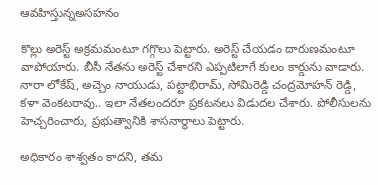ఆవహిస్తున్నఅసహనం

కొల్లు అరెస్ట్‌ అక్రమమంటూ గగ్గొలు పెట్టారు. అరెస్ట్‌ చేయడం దారుణమంటూ వాపోయారు. బీసీ నేతను అరెస్ట్‌ చేశారని ఎప్పటిలాగే కులం కార్డును వాడారు. నారా లోకేష్, అచ్చెం నాయుడు, పట్టాభిరామ్, సోమిరెడ్డి చంద్రమోహన్‌ రెడ్డి, కళా వెంకటరావు.. ఇలా నేతలందరూ ప్రకటనలు విడుదల చేశారు. పోలీసులను హెచ్చరించారు, ప్రభుత్వానికి శాసనార్థాలు పెట్టారు.

అధికారం శాశ్వతం కాదని, తమ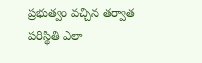ప్రభుత్వం వచ్చిన తర్వాత పరిస్థితి ఎలా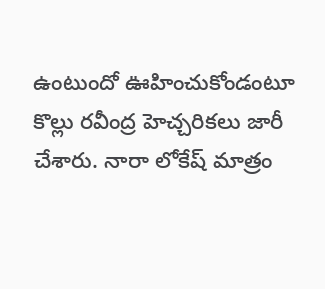ఉంటుందో ఊహించుకోండంటూ కొల్లు రవీంద్ర హెచ్చరికలు జారీ చేశారు. నారా లోకేష్‌ మాత్రం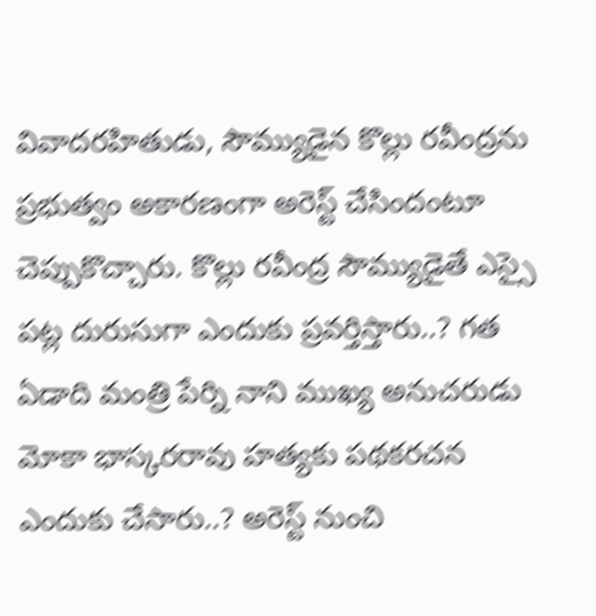వివాదరహితుడు, సౌమ్యుడైన కొల్లు రవీంద్రను ప్రభుత్వం అకారణంగా అరెస్ట్‌ చేసిందంటూ చెప్పుకొచ్చారు. కొల్లు రవీంద్ర సౌమ్యుడైతే ఎస్సై పట్ల దురుసుగా ఎందుకు ప్రవర్తిస్తారు..? గత ఏడాది మంత్రి పేర్ని నాని ముఖ్య అనుచరుడు మోకా భాస్కరరావు హత్యకు పథకరచన ఎందుకు చేసారు..? అరెస్ట్‌ నుంచి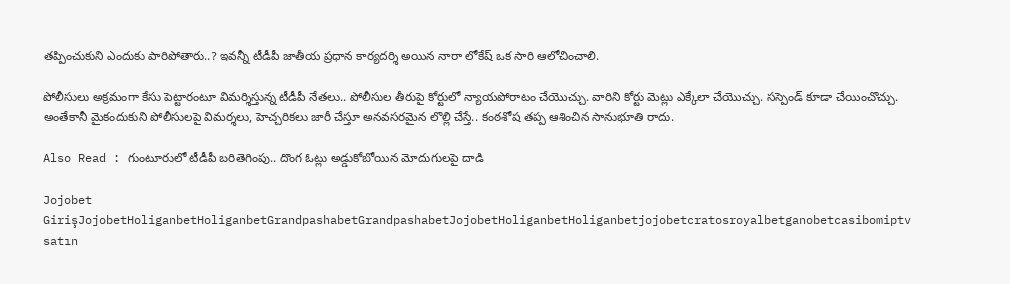తప్పించుకుని ఎందుకు పారిపోతారు..? ఇవన్నీ టీడీపీ జాతీయ ప్రధాన కార్యదర్శి అయిన నారా లోకేష్‌ ఒక సారి ఆలోచించాలి.

పోలీసులు అక్రమంగా కేసు పెట్టారంటూ విమర్శిస్తున్న టీడీపీ నేతలు.. పోలీసుల తీరుపై కోర్టులో న్యాయపోరాటం చేయొచ్చు. వారిని కోర్టు మెట్లు ఎక్కేలా చేయొచ్చు. సస్పెండ్‌ కూడా చేయించొచ్చు. అంతేకానీ మైకందుకుని పోలీసులపై విమర్శలు, హెచ్చరికలు జారీ చేస్తూ అనవసరమైన లొల్లి చేస్తే.. కంఠశోష తప్ప ఆశించిన సానుభూతి రాదు.

Also Read : గుంటూరులో టీడీపీ బరితెగింపు.. దొంగ ఓట్లు అడ్డుకోబోయిన మోదుగులపై దాడి

Jojobet GirişJojobetHoliganbetHoliganbetGrandpashabetGrandpashabetJojobetHoliganbetHoliganbetjojobetcratosroyalbetganobetcasibomiptv satın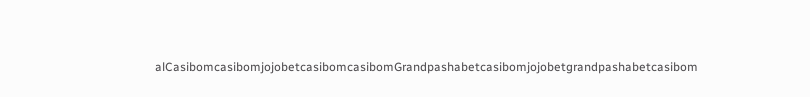alCasibomcasibomjojobetcasibomcasibomGrandpashabetcasibomjojobetgrandpashabetcasibom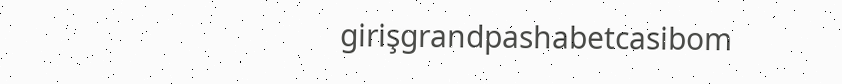girişgrandpashabetcasibom